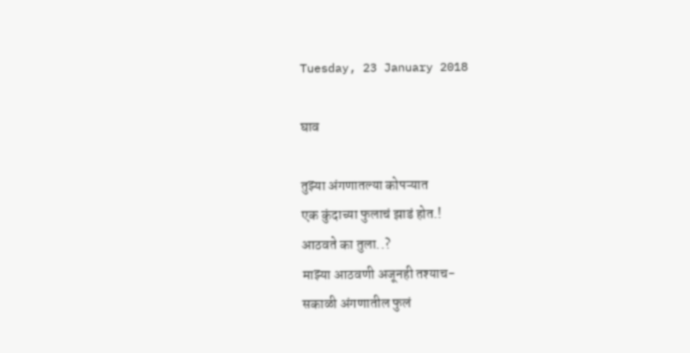Tuesday, 23 January 2018

घाव

तुझ्या अंगणातल्या कोपऱ्यात
एक कुंदाच्या फुलाचं झाडं होत.!
आठवते का तुला..?
माझ्या आठवणी अजूनही तश्याच-
सकाळी अंगणातील फुलं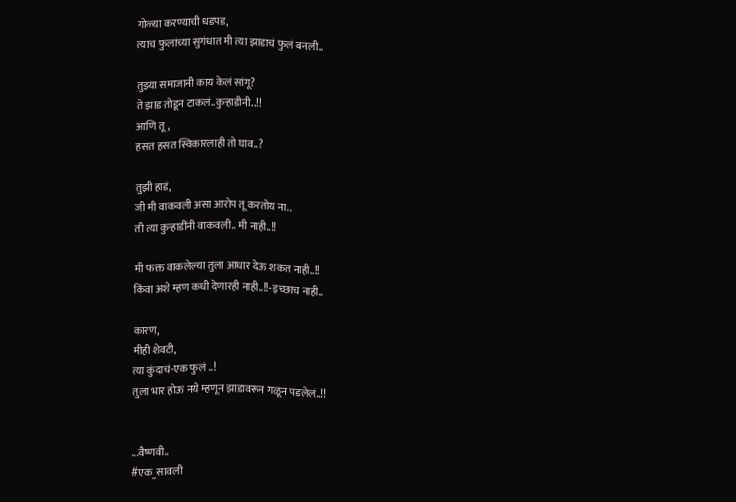गोळ्या करण्याची धडपड,
त्याच फुलांच्या सुगंधात मी त्या झाडाचं फुलं बनली..

तुझ्या समाजानी काय केलं सांगू?
ते झाड तोडून टाकलं..कुऱ्हाडीनी..!!
आणि तू,
हसत हसत स्विकारलाही तो घाव..?

तुझी हाडं,
जी मी वाकवली असा आरोप तू करतोय ना..
ती त्या कुऱ्हाडींनी वाकवली.. मी नाही..!!

मी फक्त वाकलेल्या तुला आधार देऊ शकत नाही..!!
किंवा अशे म्हण कधी देणारही नाही..!!-इच्छाच नाही..

कारण,
मीही शेवटी,
त्या कुंदाचं-एक फुलं ..!
तुला भार होऊ नये म्हणून झाडावरून गळून पडलेलं..!!


...वैष्णवी..
#एक_सावली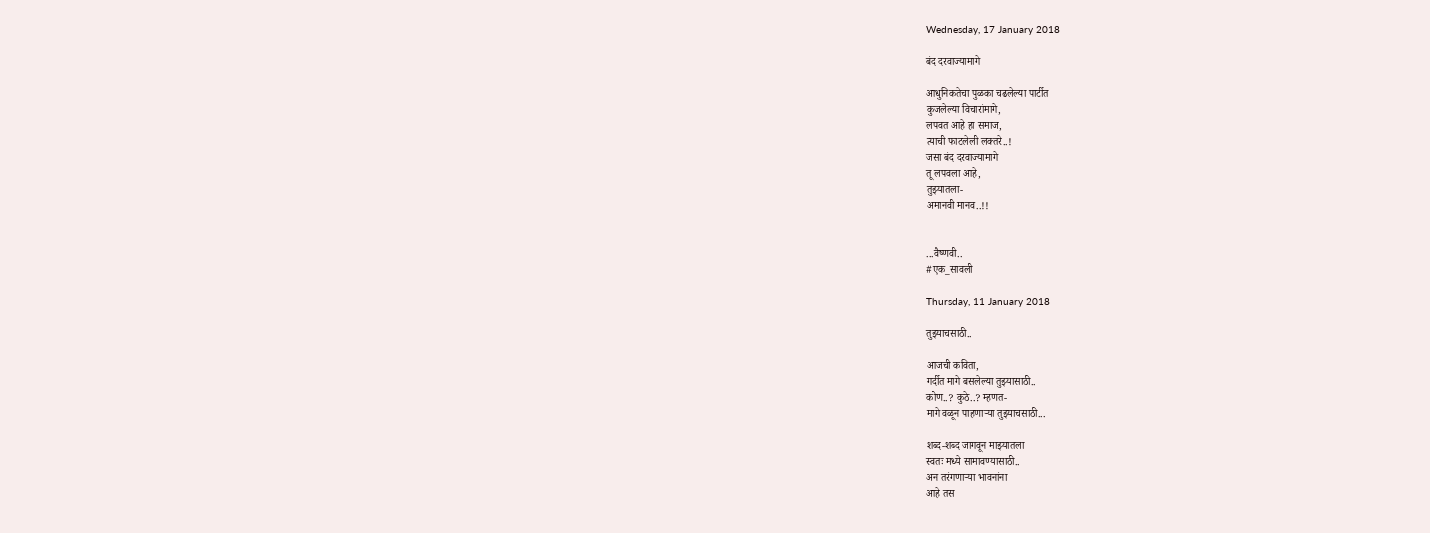Wednesday, 17 January 2018

बंद दरवाज्यामागे

आधुनिकतेचा पुळका चढलेल्या पार्टीत
कुजलेल्या विचारांमागे,
लपवत आहे हा समाज,
त्याची फाटलेली लक्तरे..!
जसा बंद दरवाज्यामागे
तू लपवला आहे,
तुझ्यातला-
अमानवी मानव..!!


...वैष्णवी..
#एक_सावली

Thursday, 11 January 2018

तुझ्याचसाठी..

आजची कविता,
गर्दीत मागे बसलेल्या तुझ्यासाठी..
कोण..? कुठे..? म्हणत-
मागे वळून पाहणाऱ्या तुझ्याचसाठी...

शब्द-शब्द जागवून माझ्यातला
स्वतः मध्ये सामावण्यासाठी..
अन तरंगणाऱ्या भावनांना
आहे तस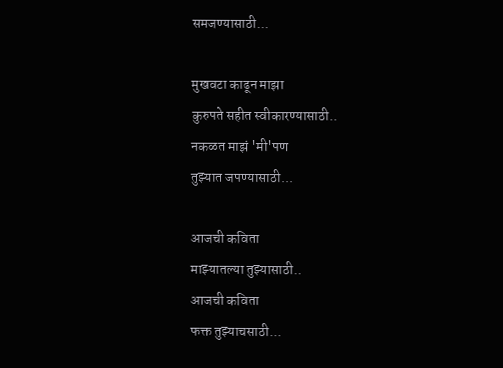समजण्यासाठी...

मुखवटा काढून माझा
कुरुपते सहीत स्वीकारण्यासाठी..
नकळत माझं 'मी'पण
तुझ्यात जपण्यासाठी...

आजची कविता
माझ्यातल्या तुझ्यासाठी..
आजची कविता
फक्त तुझ्याचसाठी...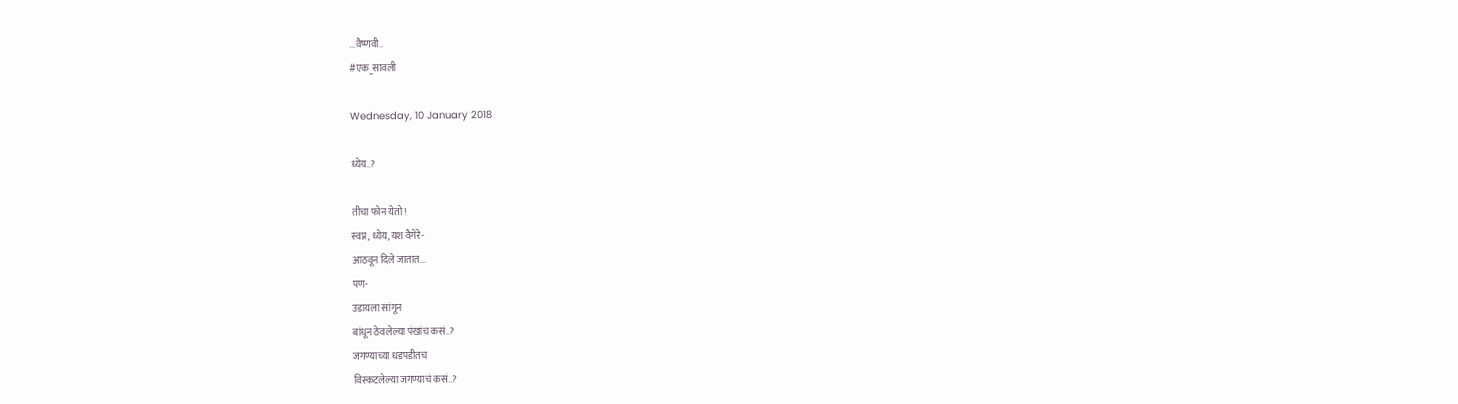...वैष्णवी..
#एक_सावली

Wednesday, 10 January 2018

ध्येय..?

तीचा फोन येतो!
स्वप्न, ध्येय, यश वैगेरे-
आठवून दिले जातात...
पण-
उडायला सांगून
बांधून ठेवलेल्या पंखांच कसं..?
जगण्याच्या धडपडीतच
विस्कटलेल्या जगण्याचं कसं..?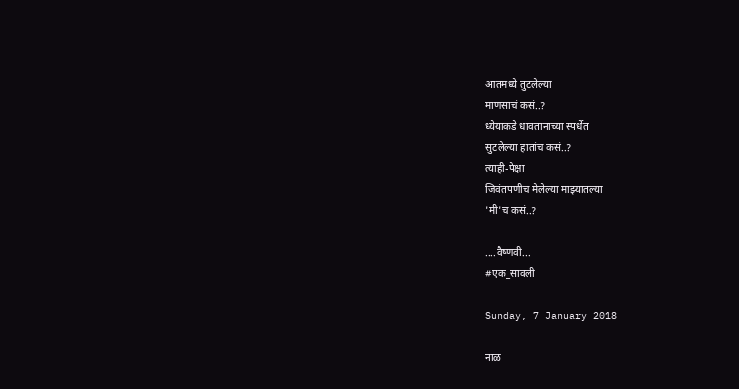आतमध्ये तुटलेल्या
माणसाचं कसं..?
ध्येयाकडे धावतानाच्या स्पर्धेत
सुटलेल्या हातांच कसं..?
त्याही-पेक्षा
जिवंतपणीच मेलेल्या माझ्यातल्या
'मी'च कसं..?

....वैष्णवी...
#एक_सावली

Sunday, 7 January 2018

नाळ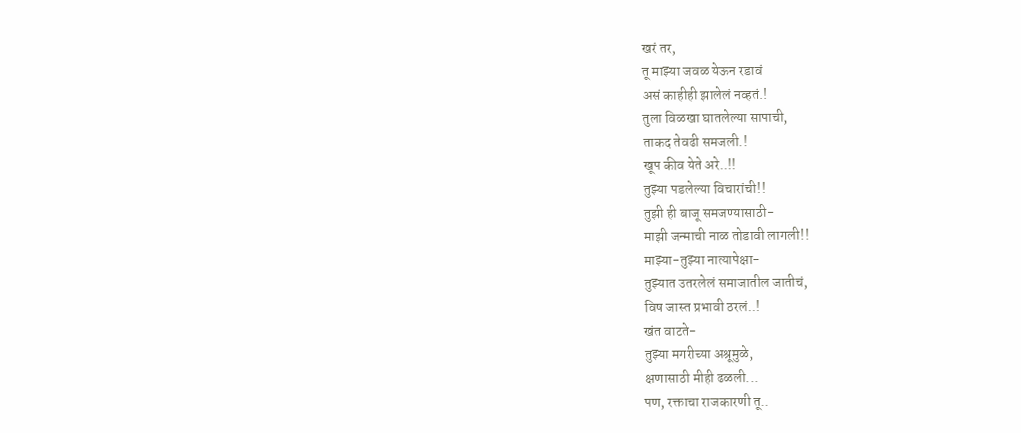खरं तर,
तू माझ्या जवळ येऊन रडावं
असं काहीही झालेलं नव्हतं.!
तुला विळखा घातलेल्या सापाची,
ताकद तेवढी समजली.!
खूप कीव येते अरे..!!
तुझ्या पडलेल्या विचारांची!!
तुझी ही बाजू समजण्यासाठी-
माझी जन्माची नाळ तोडावी लागली!!
माझ्या-तुझ्या नात्यापेक्षा-
तुझ्यात उतरलेलं समाजातील जातीचं,
विष जास्त प्रभावी ठरलं..!
खंत वाटते-
तुझ्या मगरीच्या अश्रूमुळे,
क्षणासाठी मीही ढळली...
पण, रक्ताचा राजकारणी तू..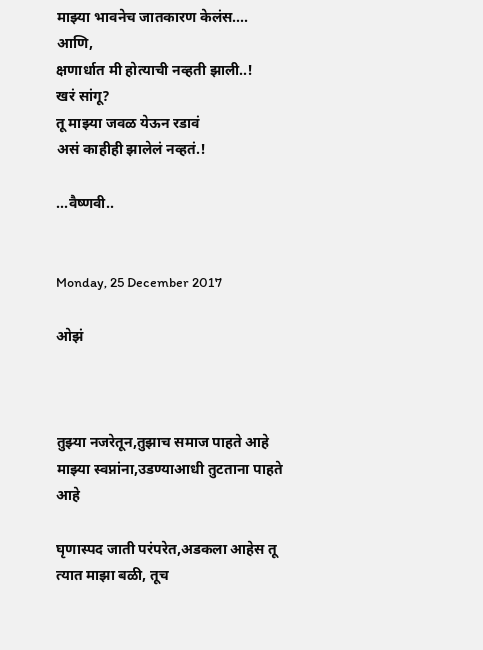माझ्या भावनेच जातकारण केलंस....
आणि,
क्षणार्धात मी होत्याची नव्हती झाली..!
खरं सांगू?
तू माझ्या जवळ येऊन रडावं
असं काहीही झालेलं नव्हतं.!

...वैष्णवी..


Monday, 25 December 2017

ओझं



तुझ्या नजरेतून,तुझाच समाज पाहते आहे
माझ्या स्वप्नांना,उडण्याआधी तुटताना पाहते आहे

घृणास्पद जाती परंपरेत,अडकला आहेस तू
त्यात माझा बळी, तूच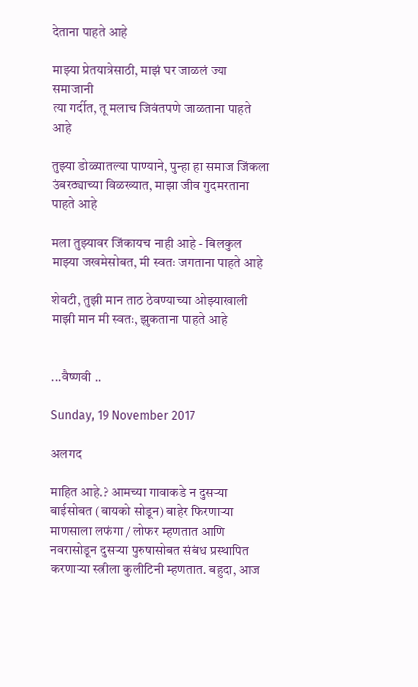देताना पाहते आहे

माझ्या प्रेतयात्रेसाठी, माझं घर जाळलं ज्या समाजानी
त्या गर्दीत, तू मलाच जिवंतपणे जाळताना पाहते आहे

तुझ्या डोळ्यातल्या पाण्याने, पुन्हा हा समाज जिंकला
उंबरठ्याच्या विळख्यात, माझा जीव गुदमरताना पाहते आहे

मला तुझ्यावर जिंकायच नाही आहे - बिलकुल
माझ्या जखमेसोबत, मी स्वतः जगताना पाहते आहे

शेवटी, तुझी मान ताठ ठेवण्याच्या ओझ्याखाली
माझी मान मी स्वतः, झुकताना पाहते आहे


...वैष्णवी ..

Sunday, 19 November 2017

अलगद

माहित आहे.? आमच्या गावाकडे न दुसऱ्या बाईसोबत (बायको सोडून) बाहेर फिरणाऱ्या माणसाला लफंगा / लोफर म्हणतात आणि नवरासोडून दुसऱ्या पुरुषासोबत संबंध प्रस्थापित करणाऱ्या स्त्रीला कुलीटिनी म्हणतात. बहुदा, आज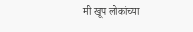मी खूप लोकांच्या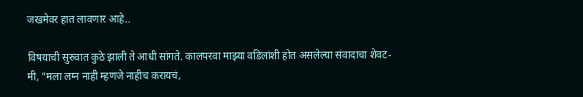जखमेवर हात लावणार आहे..

विषयाची सुरुवात कुठे झाली ते आधी सांगते. कालपरवा माझ्या वडिलांशी होत असलेल्या संवादाचा शेवट-
मी, "मला लग्न नाही म्हणजे नाहीच करायचं,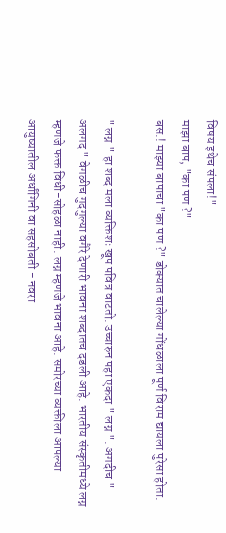विषय इथेच संपला!"
माझा बाप, "का पण ?"
बस.! माझ्या बापाचा "का पण ?" डोक्यात चालेल्या गोंधळाला पूर्ण विराम द्यायला पुरेसा होता.

" लग्न " हा शब्द मला व्यक्तिशः खूप पवित्र वाटतो. उच्चारुन पहा एकदा " लग्न ". अगदीच " अलगद " वेगळीच गुदगुल्या वगैरे देणारी भावना शब्दातच दडली आहे. भारतीय संस्कृतीमध्ये लग्न म्हणजे फक्त विधी-सोहळा नाही. लग्न म्हणजे भावना आहे. समोरच्या व्यक्तीला आपल्या आयुष्यातील अर्धांगिनी वा सहसोबती - नवरा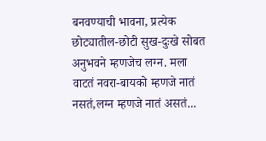बनवण्याची भावना, प्रत्येक छोट्यातील-छोटी सुख-दुःखे सोबत अनुभवने म्हणजेच लग्न. मला वाटतं नवरा-बायको म्हणजे नातं नसतं,लग्न म्हणजे नातं असतं...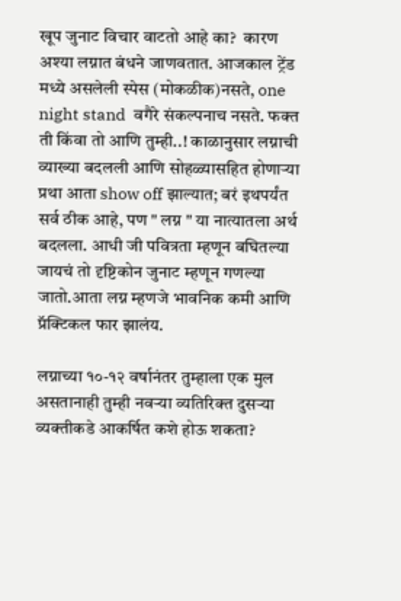खूप जुनाट विचार वाटतो आहे का?  कारण अश्या लग्नात बंधने जाणवतात. आजकाल ट्रेंड मध्ये असलेली स्पेस (मोकळीक)नसते, one night stand  वगैरे संकल्पनाच नसते. फक्त ती किंवा तो आणि तुम्ही..! काळानुसार लग्नाची व्याख्या बदलली आणि सोहळ्यासहित होणाऱ्या प्रथा आता show off झाल्यात; बरं इथपर्यंत सर्व ठीक आहे, पण " लग्न " या नात्यातला अर्थ बदलला. आधी जी पवित्रता म्हणून बघितल्या जायचं तो दृष्टिकोन जुनाट म्हणून गणल्या जातो.आता लग्न म्हणजे भावनिक कमी आणि प्रॅक्टिकल फार झालंय.

लग्नाच्या १०-१२ वर्षानंतर तुम्हाला एक मुल असतानाही तुम्ही नवऱ्या व्यतिरिक्त दुसऱ्या व्यक्तीकडे आकर्षित कशे होऊ शकता?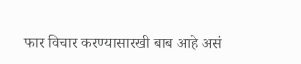फार विचार करण्यासारखी बाब आहे असं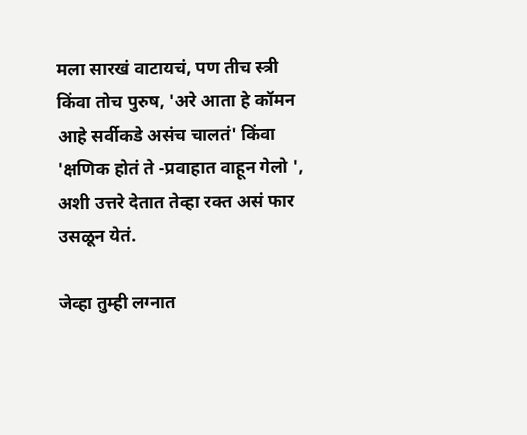मला सारखं वाटायचं, पण तीच स्त्री किंवा तोच पुरुष, 'अरे आता हे कॉमन आहे सर्वीकडे असंच चालतं' किंवा 'क्षणिक होतं ते -प्रवाहात वाहून गेलो ', अशी उत्तरे देतात तेव्हा रक्त असं फार उसळून येतं.

जेव्हा तुम्ही लग्नात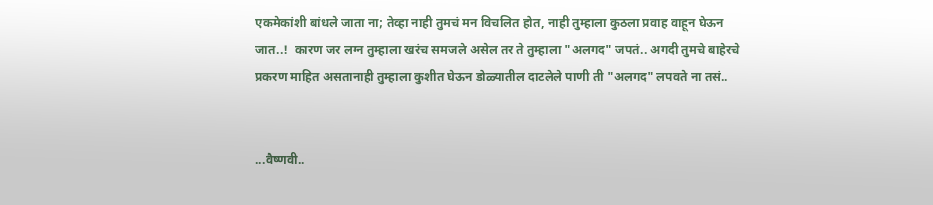एकमेकांशी बांधले जाता ना; तेव्हा नाही तुमचं मन विचलित होत, नाही तुम्हाला कुठला प्रवाह वाहून घेऊन जात..!  कारण जर लग्न तुम्हाला खरंच समजले असेल तर ते तुम्हाला "अलगद" जपतं.. अगदी तुमचे बाहेरचे प्रकरण माहित असतानाही तुम्हाला कुशीत घेऊन डोळ्यातील दाटलेले पाणी ती "अलगद" लपवते ना तसं..


...वैष्णवी..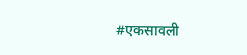#एकसावली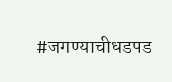#जगण्याचीधडपड